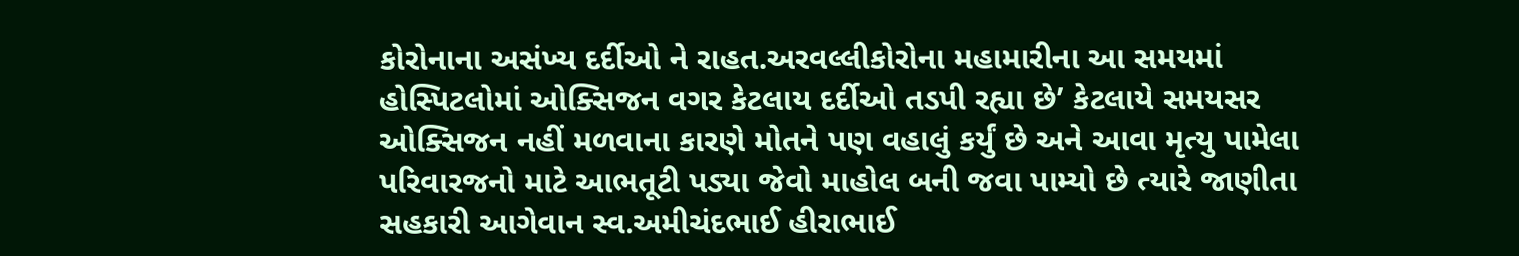કોરોનાના અસંખ્ય દર્દીઓ ને રાહત.અરવલ્લીકોરોના મહામારીના આ સમયમાં હોસ્પિટલોમાં ઓક્સિજન વગર કેટલાય દર્દીઓ તડપી રહ્યા છે’ કેટલાયે સમયસર ઓક્સિજન નહીં મળવાના કારણે મોતને પણ વહાલું કર્યું છે અને આવા મૃત્યુ પામેલા પરિવારજનો માટે આભતૂટી પડ્યા જેવો માહોલ બની જવા પામ્યો છે ત્યારે જાણીતા સહકારી આગેવાન સ્વ.અમીચંદભાઈ હીરાભાઈ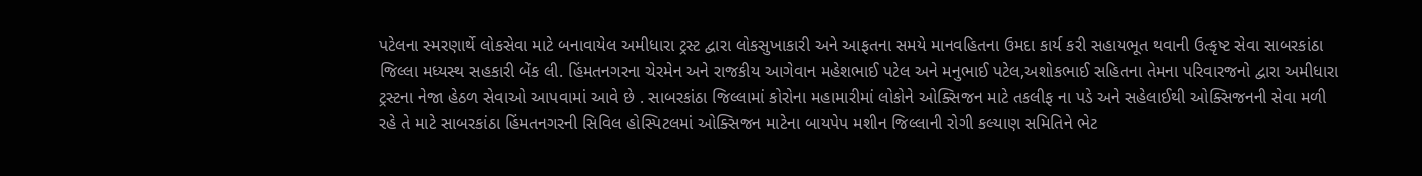પટેલના સ્મરણાર્થે લોકસેવા માટે બનાવાયેલ અમીધારા ટ્રસ્ટ દ્વારા લોકસુખાકારી અને આફતના સમયે માનવહિતના ઉમદા કાર્ય કરી સહાયભૂત થવાની ઉત્કૃષ્ટ સેવા સાબરકાંઠા જિલ્લા મધ્યસ્થ સહકારી બેંક લી. હિંમતનગરના ચેરમેન અને રાજકીય આગેવાન મહેશભાઈ પટેલ અને મનુભાઈ પટેલ,અશોકભાઈ સહિતના તેમના પરિવારજનો દ્વારા અમીધારા ટ્રસ્ટના નેજા હેઠળ સેવાઓ આપવામાં આવે છે . સાબરકાંઠા જિલ્લામાં કોરોના મહામારીમાં લોકોને ઓક્સિજન માટે તકલીફ ના પડે અને સહેલાઈથી ઓક્સિજનની સેવા મળી રહે તે માટે સાબરકાંઠા હિંમતનગરની સિવિલ હોસ્પિટલમાં ઓક્સિજન માટેના બાયપેપ મશીન જિલ્લાની રોગી કલ્યાણ સમિતિને ભેટ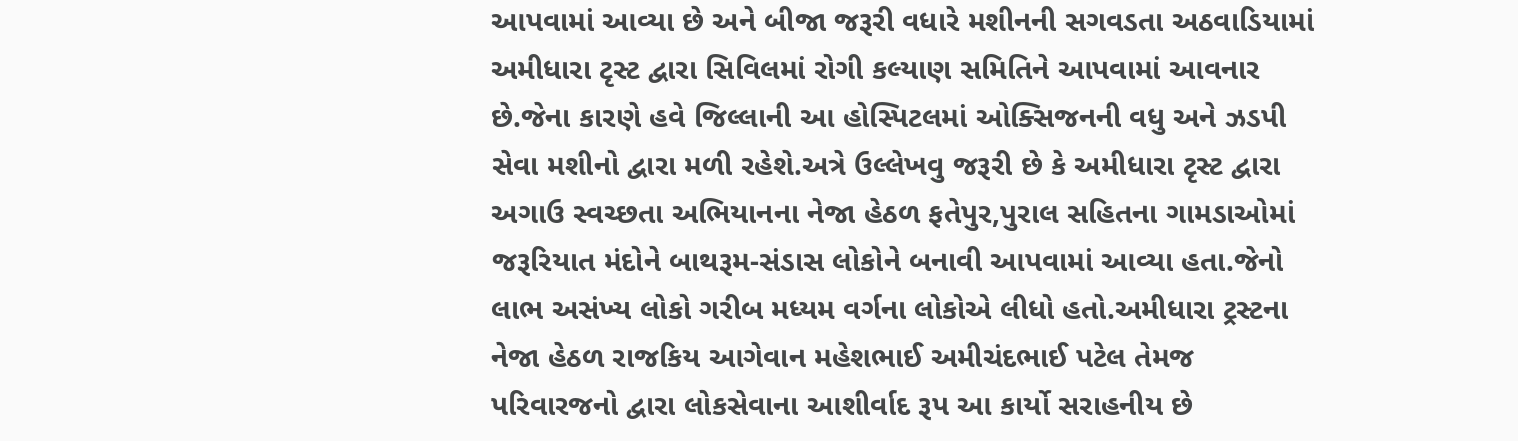આપવામાં આવ્યા છે અને બીજા જરૂરી વધારે મશીનની સગવડતા અઠવાડિયામાં અમીધારા ટૃસ્ટ દ્વારા સિવિલમાં રોગી કલ્યાણ સમિતિને આપવામાં આવનાર છે.જેના કારણે હવે જિલ્લાની આ હોસ્પિટલમાં ઓક્સિજનની વધુ અને ઝડપી સેવા મશીનો દ્વારા મળી રહેશે.અત્રે ઉલ્લેખવુ જરૂરી છે કે અમીધારા ટૃસ્ટ દ્વારા અગાઉ સ્વચ્છતા અભિયાનના નેજા હેઠળ ફતેપુર,પુરાલ સહિતના ગામડાઓમાં જરૂરિયાત મંદોને બાથરૂમ-સંડાસ લોકોને બનાવી આપવામાં આવ્યા હતા.જેનો લાભ અસંખ્ય લોકો ગરીબ મધ્યમ વર્ગના લોકોએ લીધો હતો.અમીધારા ટ્રસ્ટના નેજા હેઠળ રાજકિય આગેવાન મહેશભાઈ અમીચંદભાઈ પટેલ તેમજ પરિવારજનો દ્વારા લોકસેવાના આશીર્વાદ રૂપ આ કાર્યો સરાહનીય છે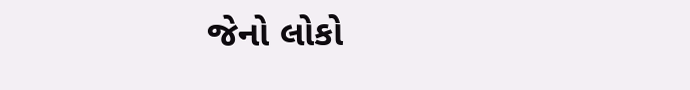જેનો લોકો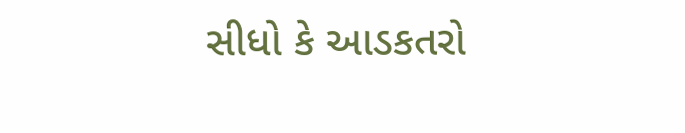સીધો કે આડકતરો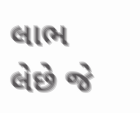લાભ લેછે જે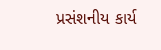પ્રસંશનીય કાર્ય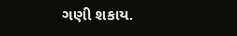ગણી શકાય.